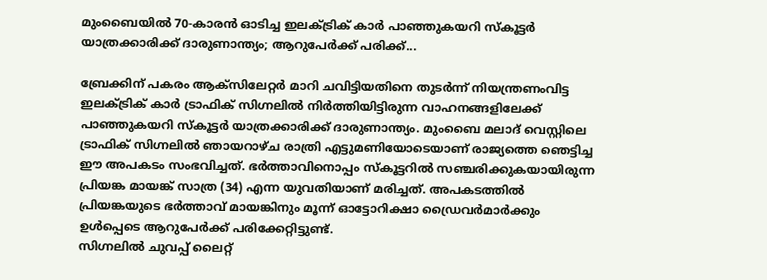മുംബൈയിൽ 70-കാരൻ ഓടിച്ച ഇലക്ട്രിക് കാർ പാഞ്ഞുകയറി സ്കൂട്ടർ യാത്രക്കാരിക്ക് ദാരുണാന്ത്യം; ആറുപേർക്ക് പരിക്ക്...

ബ്രേക്കിന് പകരം ആക്സിലേറ്റർ മാറി ചവിട്ടിയതിനെ തുടർന്ന് നിയന്ത്രണംവിട്ട ഇലക്ട്രിക് കാർ ട്രാഫിക് സിഗ്നലിൽ നിർത്തിയിട്ടിരുന്ന വാഹനങ്ങളിലേക്ക് പാഞ്ഞുകയറി സ്കൂട്ടർ യാത്രക്കാരിക്ക് ദാരുണാന്ത്യം. മുംബൈ മലാദ് വെസ്റ്റിലെ ട്രാഫിക് സിഗ്നലിൽ ഞായറാഴ്ച രാത്രി എട്ടുമണിയോടെയാണ് രാജ്യത്തെ ഞെട്ടിച്ച ഈ അപകടം സംഭവിച്ചത്. ഭർത്താവിനൊപ്പം സ്കൂട്ടറിൽ സഞ്ചരിക്കുകയായിരുന്ന പ്രിയങ്ക മായങ്ക് സാത്ര (34) എന്ന യുവതിയാണ് മരിച്ചത്. അപകടത്തിൽ പ്രിയങ്കയുടെ ഭർത്താവ് മായങ്കിനും മൂന്ന് ഓട്ടോറിക്ഷാ ഡ്രൈവർമാർക്കും ഉൾപ്പെടെ ആറുപേർക്ക് പരിക്കേറ്റിട്ടുണ്ട്.
സിഗ്നലിൽ ചുവപ്പ് ലൈറ്റ്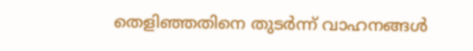തെളിഞ്ഞതിനെ തുടർന്ന് വാഹനങ്ങൾ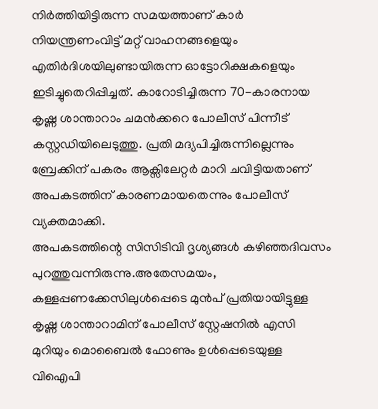നിർത്തിയിട്ടിരുന്ന സമയത്താണ് കാർ നിയന്ത്രണംവിട്ട് മറ്റ് വാഹനങ്ങളെയും എതിർദിശയിലുണ്ടായിരുന്ന ഓട്ടോറിക്ഷകളെയും ഇടിച്ചുതെറിപ്പിച്ചത്. കാറോടിച്ചിരുന്ന 70-കാരനായ കൃഷ്ണ ശാന്താറാം ചമൻക്കറെ പോലീസ് പിന്നീട് കസ്റ്റഡിയിലെടുത്തു. പ്രതി മദ്യപിച്ചിരുന്നില്ലെന്നും ബ്രേക്കിന് പകരം ആക്സിലേറ്റർ മാറി ചവിട്ടിയതാണ് അപകടത്തിന് കാരണമായതെന്നും പോലീസ് വ്യക്തമാക്കി.
അപകടത്തിന്റെ സിസിടിവി ദൃശ്യങ്ങൾ കഴിഞ്ഞദിവസം പുറത്തുവന്നിരുന്നു.അതേസമയം, കള്ളപ്പണക്കേസിലുൾപ്പെടെ മുൻപ് പ്രതിയായിട്ടുള്ള കൃഷ്ണ ശാന്താറാമിന് പോലീസ് സ്റ്റേഷനിൽ എസി മുറിയും മൊബൈൽ ഫോണും ഉൾപ്പെടെയുള്ള വിഐപി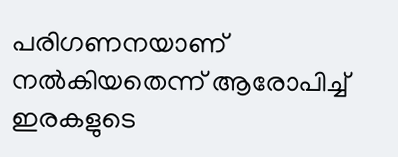പരിഗണനയാണ് നൽകിയതെന്ന് ആരോപിച്ച് ഇരകളുടെ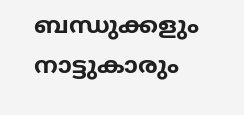ബന്ധുക്കളും നാട്ടുകാരും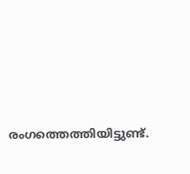രംഗത്തെത്തിയിട്ടുണ്ട്.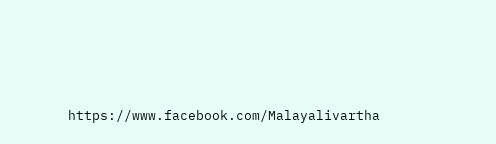https://www.facebook.com/Malayalivartha